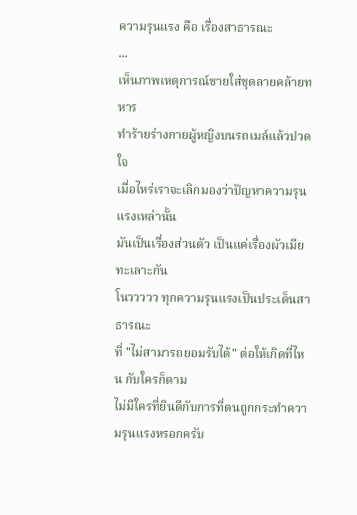ความรุนแรง คือ เรื่องสาธารณะ
...
เห็นภาพเหตุการณ์ชายใส่ชุดลายคล้ายทหาร
ทำร้ายร่างกายผู้หญิงบนรถเมล์แล้วปวดใจ
เมื่อไหร่เราจะเลิกมองว่าปัญหาความรุนแรงเหล่านั้น
มันเป็นเรื่องส่วนตัว เป็นแค่เรื่องผัวเมียทะเลาะกัน
โนววววว ทุกความรุนแรงเป็นประเด็นสาธารณะ
ที่ "ไม่สามารถยอมรับได้" ต่อให้เกิดที่ไหน กับใครก็ตาม
ไม่มีใครที่ยินดีกับการที่ตนถูกกระทำความรุนแรงหรอกครับ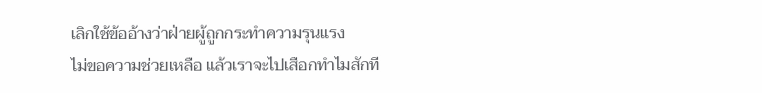เลิกใช้ข้ออ้างว่าฝ่ายผู้ถูกกระทำความรุนแรง
ไม่ขอความช่วยเหลือ แล้วเราจะไปเสือกทำไมสักที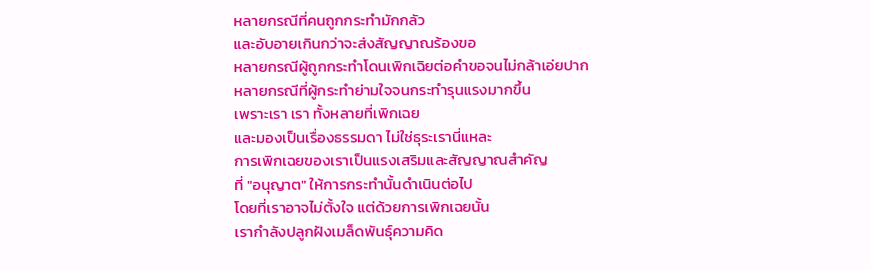หลายกรณีที่คนถูกกระทำมักกลัว
และอับอายเกินกว่าจะส่งสัญญาณร้องขอ
หลายกรณีผู้ถูกกระทำโดนเพิกเฉิยต่อคำขอจนไม่กล้าเอ่ยปาก
หลายกรณีที่ผู้กระทำย่ามใจจนกระทำรุนแรงมากขึ้น
เพราะเรา เรา ทั้งหลายที่เพิกเฉย
และมองเป็นเรื่องธรรมดา ไม่ใช่ธุระเรานี่แหละ
การเพิกเฉยของเราเป็นแรงเสริมและสัญญาณสำคัญ
ที่ "อนุญาต" ให้การกระทำนั้นดำเนินต่อไป
โดยที่เราอาจไม่ตั้งใจ แต่ด้วยการเพิกเฉยนั้น
เรากำลังปลูกฝังเมล็ดพันธุ์ความคิด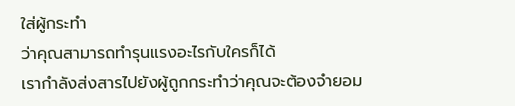ใส่ผู้กระทำ
ว่าคุณสามารถทำรุนแรงอะไรกับใครก็ได้
เรากำลังส่งสารไปยังผู้ถูกกระทำว่าคุณจะต้องจำยอม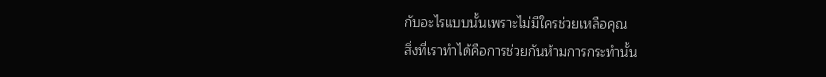กับอะไรแบบนั้นเพราะไม่มีใครช่วยเหลือคุณ
สิ่งที่เราทำได้คือการช่วยกันห้ามการกระทำนั้น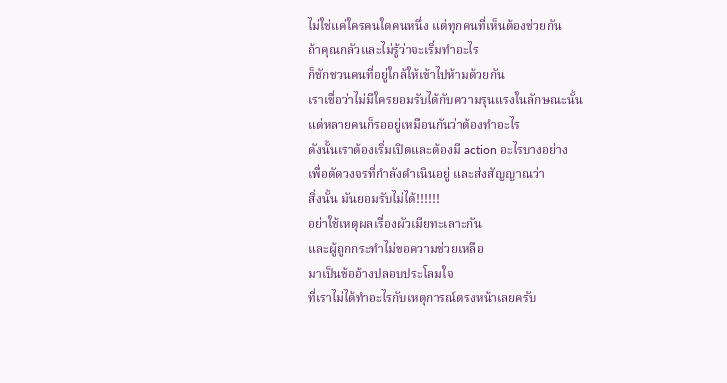ไม่ใช่แค่ใครคนใดคนหนึ่ง แต่ทุกคนที่เห็นต้องช่วยกัน
ถ้าคุณกลัวและไม่รู้ว่าจะเริ่มทำอะไร
ก็ชักชวนคนที่อยู่ใกล้ให้เข้าไปห้ามด้วยกัน
เราเชื่อว่าไม่มีใครยอมรับได้กับความรุนแรงในลักษณะนั้น
แต่หลายคนก็รออยู่เหมือนกันว่าต้องทำอะไร
ดังนั้นเราต้องเริ่มเปิดและต้องมี action อะไรบางอย่าง
เพื่อตัดวงจรที่กำลังดำเนินอยู่ และส่งสัญญาณว่า
สิ่งนั้น มันยอมรับไม่ได้!!!!!!
อย่าใช้เหตุผลเรื่องผัวเมียทะเลาะกัน
และผู้ถูกกระทำไม่ขอความช่วยเหลือ
มาเป็นข้ออ้างปลอบประโลมใจ
ที่เราไม่ได้ทำอะไรกับเหตุการณ์ตรงหน้าเลยครับ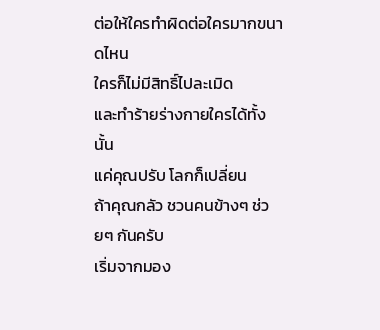ต่อให้ใครทำผิดต่อใครมากขนาดไหน
ใครก็ไม่มีสิทธิ์ไปละเมิด
และทำร้ายร่างกายใครได้ทั้งนั้น
แค่คุณปรับ โลกก็เปลี่ยน
ถ้าคุณกลัว ชวนคนข้างๆ ช่วยๆ กันครับ
เริ่มจากมอง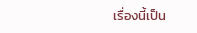เรื่องนี้เป็น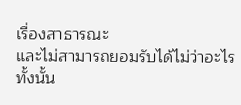เรื่องสาธารณะ
และไม่สามารถยอมรับได้ไม่ว่าอะไรทั้งนั้น